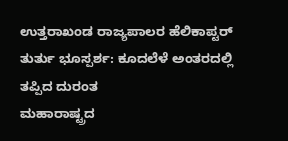ಉತ್ತರಾಖಂಡ ರಾಜ್ಯಪಾಲರ ಹೆಲಿಕಾಪ್ಟರ್ ತುರ್ತು ಭೂಸ್ಪರ್ಶ: ಕೂದಲೆಳೆ ಅಂತರದಲ್ಲಿ ತಪ್ಪಿದ ದುರಂತ
ಮಹಾರಾಷ್ಟ್ರದ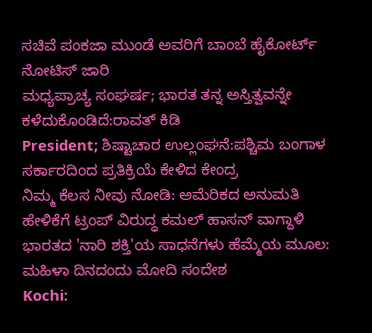ಸಚಿವೆ ಪಂಕಜಾ ಮುಂಡೆ ಅವರಿಗೆ ಬಾಂಬೆ ಹೈಕೋರ್ಟ್ ನೋಟಿಸ್ ಜಾರಿ
ಮಧ್ಯಪ್ರಾಚ್ಯ ಸಂಘರ್ಷ; ಭಾರತ ತನ್ನ ಅಸ್ತಿತ್ವವನ್ನೇ ಕಳೆದುಕೊಂಡಿದೆ:ರಾವತ್ ಕಿಡಿ
President; ಶಿಷ್ಟಾಚಾರ ಉಲ್ಲಂಘನೆ:ಪಶ್ಚಿಮ ಬಂಗಾಳ ಸರ್ಕಾರದಿಂದ ಪ್ರತಿಕ್ರಿಯೆ ಕೇಳಿದ ಕೇಂದ್ರ
ನಿಮ್ಮ ಕೆಲಸ ನೀವು ನೋಡಿ: ಅಮೆರಿಕದ ಅನುಮತಿ ಹೇಳಿಕೆಗೆ ಟ್ರಂಪ್ ವಿರುದ್ಧ ಕಮಲ್ ಹಾಸನ್ ವಾಗ್ದಾಳಿ
ಭಾರತದ 'ನಾರಿ ಶಕ್ತಿ'ಯ ಸಾಧನೆಗಳು ಹೆಮ್ಮೆಯ ಮೂಲ: ಮಹಿಳಾ ದಿನದಂದು ಮೋದಿ ಸಂದೇಶ
Kochi: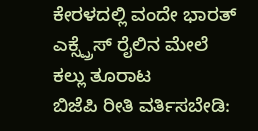ಕೇರಳದಲ್ಲಿ ವಂದೇ ಭಾರತ್ ಎಕ್ಸ್ಪ್ರೆಸ್ ರೈಲಿನ ಮೇಲೆ ಕಲ್ಲು ತೂರಾಟ
ಬಿಜೆಪಿ ರೀತಿ ವರ್ತಿಸಬೇಡಿ: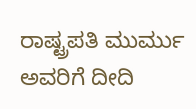ರಾಷ್ಟ್ರಪತಿ ಮುರ್ಮು ಅವರಿಗೆ ದೀದಿ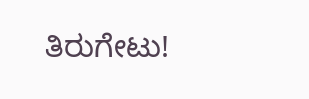ತಿರುಗೇಟು!